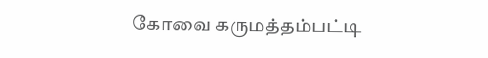கோவை கருமத்தம்பட்டி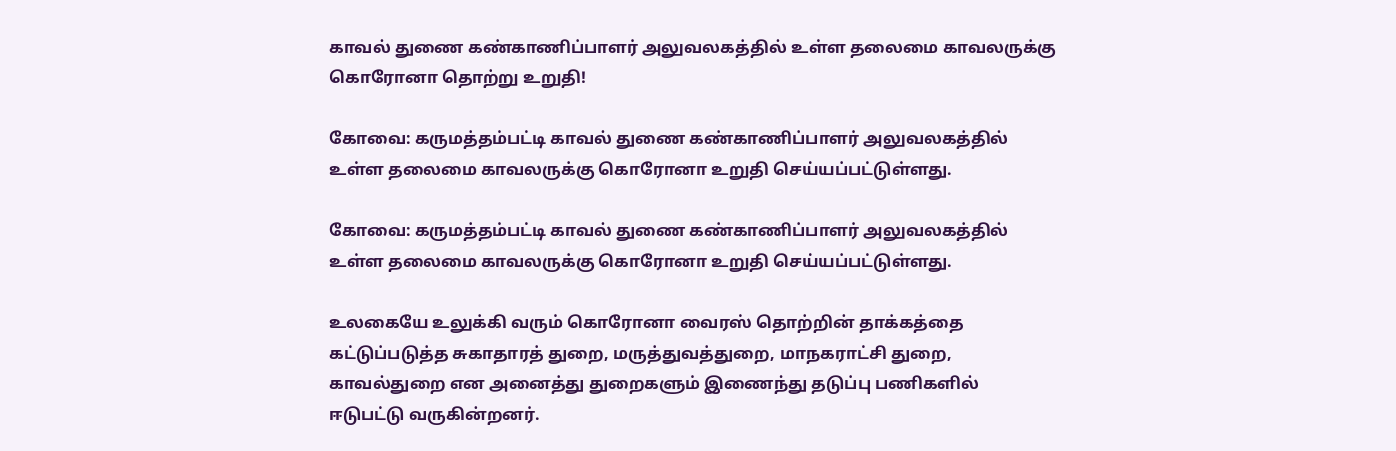காவல் துணை கண்காணிப்பாளர் அலுவலகத்தில் உள்ள தலைமை காவலருக்கு கொரோனா தொற்று உறுதி!

கோவை: கருமத்தம்பட்டி காவல் துணை கண்காணிப்பாளர் அலுவலகத்தில் உள்ள தலைமை காவலருக்கு கொரோனா உறுதி செய்யப்பட்டுள்ளது.

கோவை: கருமத்தம்பட்டி காவல் துணை கண்காணிப்பாளர் அலுவலகத்தில் உள்ள தலைமை காவலருக்கு கொரோனா உறுதி செய்யப்பட்டுள்ளது.

உலகையே உலுக்கி வரும் கொரோனா வைரஸ் தொற்றின் தாக்கத்தை கட்டுப்படுத்த சுகாதாரத் துறை, மருத்துவத்துறை, மாநகராட்சி துறை, காவல்துறை என அனைத்து துறைகளும் இணைந்து தடுப்பு பணிகளில் ஈடுபட்டு வருகின்றனர்.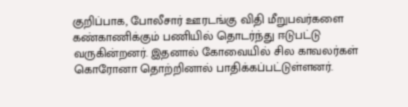குறிப்பாக, போலீசார் ஊரடங்கு விதி மீறுபவர்களை கண்காணிக்கும் பணியில் தொடர்ந்து ஈடுபட்டு வருகின்றனர். இதனால் கோவையில் சில காவலர்கள் கொரோனா தொற்றினால் பாதிக்கப்பட்டுள்ளனர்.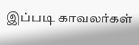இப்படி காவலர்கள்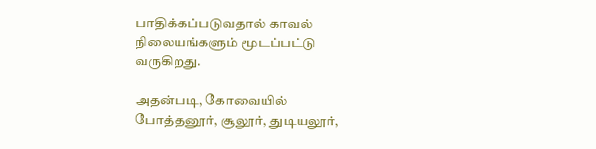பாதிக்கப்படுவதால் காவல் நிலையங்களும் மூடப்பட்டு வருகிறது.

அதன்படி, கோவையில் போத்தனூர், சூலூர், துடியலூர்,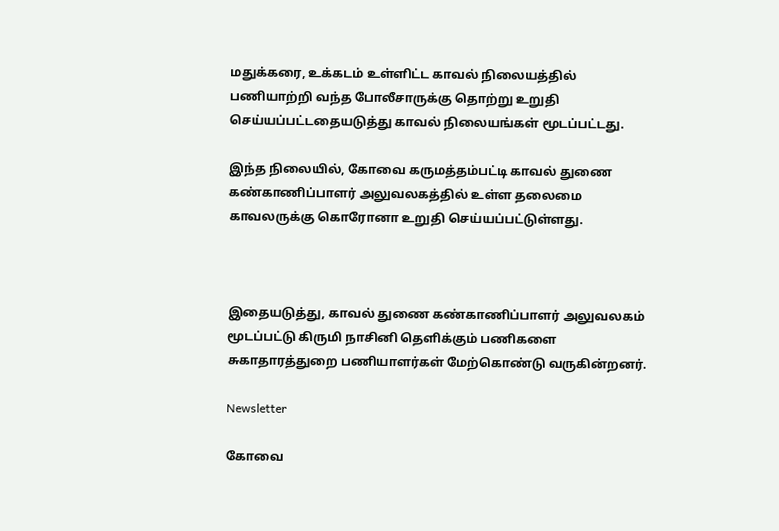மதுக்கரை, உக்கடம் உள்ளிட்ட காவல் நிலையத்தில் பணியாற்றி வந்த போலீசாருக்கு தொற்று உறுதி செய்யப்பட்டதையடுத்து காவல் நிலையங்கள் மூடப்பட்டது.

இந்த நிலையில், கோவை கருமத்தம்பட்டி காவல் துணை கண்காணிப்பாளர் அலுவலகத்தில் உள்ள தலைமை காவலருக்கு கொரோனா உறுதி செய்யப்பட்டுள்ளது.



இதையடுத்து, காவல் துணை கண்காணிப்பாளர் அலுவலகம் மூடப்பட்டு கிருமி நாசினி தெளிக்கும் பணிகளை சுகாதாரத்துறை பணியாளர்கள் மேற்கொண்டு வருகின்றனர்.

Newsletter

கோவை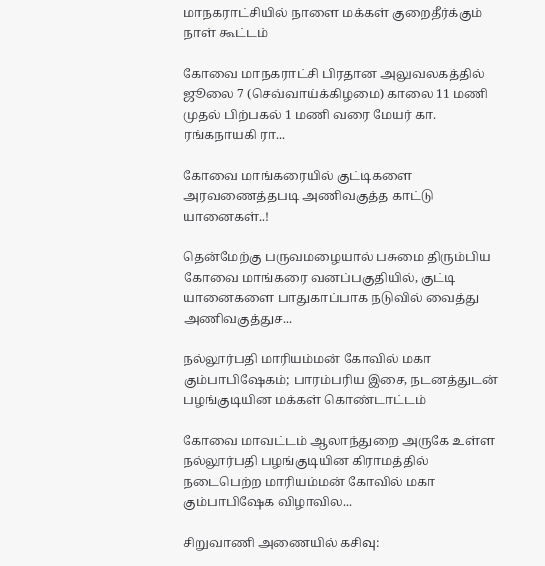மாநகராட்சியில் நாளை மக்கள் குறைதீர்க்கும் நாள் கூட்டம்

கோவை மாநகராட்சி பிரதான அலுவலகத்தில் ஜூலை 7 (செவ்வாய்க்கிழமை) காலை 11 மணி முதல் பிற்பகல் 1 மணி வரை மேயர் கா. ரங்கநாயகி ரா...

கோவை மாங்கரையில் குட்டிகளை அரவணைத்தபடி அணிவகுத்த காட்டு யானைகள்..!

தென்மேற்கு பருவமழையால் பசுமை திரும்பிய கோவை மாங்கரை வனப்பகுதியில், குட்டி யானைகளை பாதுகாப்பாக நடுவில் வைத்து அணிவகுத்துச...

நல்லூர்பதி மாரியம்மன் கோவில் மகா கும்பாபிஷேகம்; பாரம்பரிய இசை, நடனத்துடன் பழங்குடியின மக்கள் கொண்டாட்டம்

கோவை மாவட்டம் ஆலாந்துறை அருகே உள்ள நல்லூர்பதி பழங்குடியின கிராமத்தில் நடைபெற்ற மாரியம்மன் கோவில் மகா கும்பாபிஷேக விழாவில...

சிறுவாணி அணையில் கசிவு: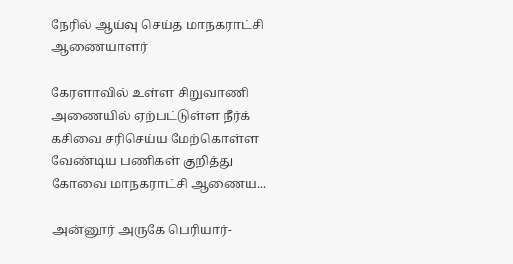நேரில் ஆய்வு செய்த மாநகராட்சி ஆணையாளர்

கேரளாவில் உள்ள சிறுவாணி அணையில் ஏற்பட்டுள்ள நீர்க் கசிவை சரிசெய்ய மேற்கொள்ள வேண்டிய பணிகள் குறித்து கோவை மாநகராட்சி ஆணைய...

அன்னூர் அருகே பெரியார்-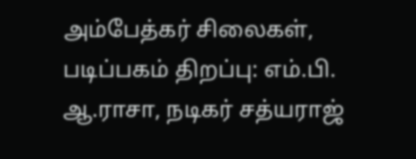அம்பேத்கர் சிலைகள், படிப்பகம் திறப்பு: எம்.பி. ஆ.ராசா, நடிகர் சத்யராஜ்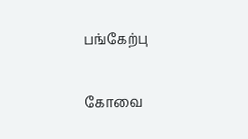பங்கேற்பு

கோவை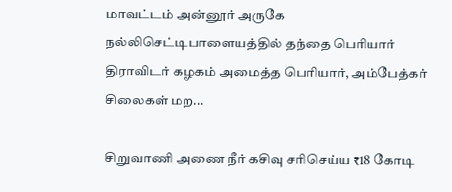மாவட்டம் அன்னூர் அருகே நல்லிசெட்டிபாளையத்தில் தந்தை பெரியார் திராவிடர் கழகம் அமைத்த பெரியார், அம்பேத்கர் சிலைகள் மற...

சிறுவாணி அணை நீர் கசிவு சரிசெய்ய ₹18 கோடி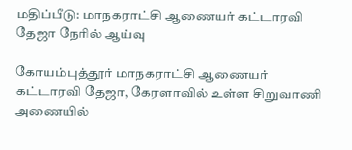மதிப்பீடு: மாநகராட்சி ஆணையர் கட்டாரவி தேஜா நேரில் ஆய்வு

கோயம்புத்தூர் மாநகராட்சி ஆணையர் கட்டாரவி தேஜா, கேரளாவில் உள்ள சிறுவாணி அணையில்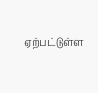ஏற்பட்டுள்ள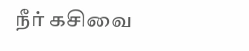நீர் கசிவை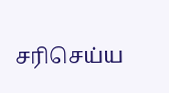சரிசெய்ய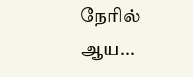நேரில் ஆய...